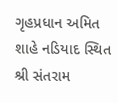ગૃહપ્રધાન અમિત શાહે નડિયાદ સ્થિત શ્રી સંતરામ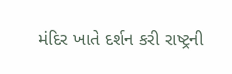મંદિર ખાતે દર્શન કરી રાષ્ટ્રની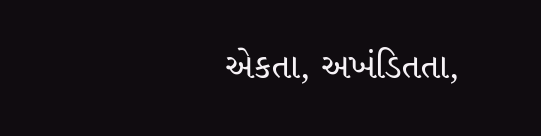એકતા, અખંડિતતા,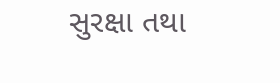સુરક્ષા તથા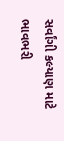સર્વાંગી કલ્યાણ માટે ભાવભરી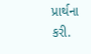પ્રાર્થના કરી.